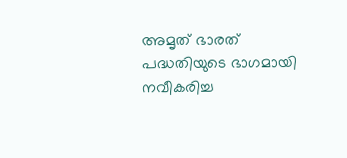അമൃത് ഭാരത് പദ്ധതിയുടെ ഭാഗമായി നവീകരിച്ച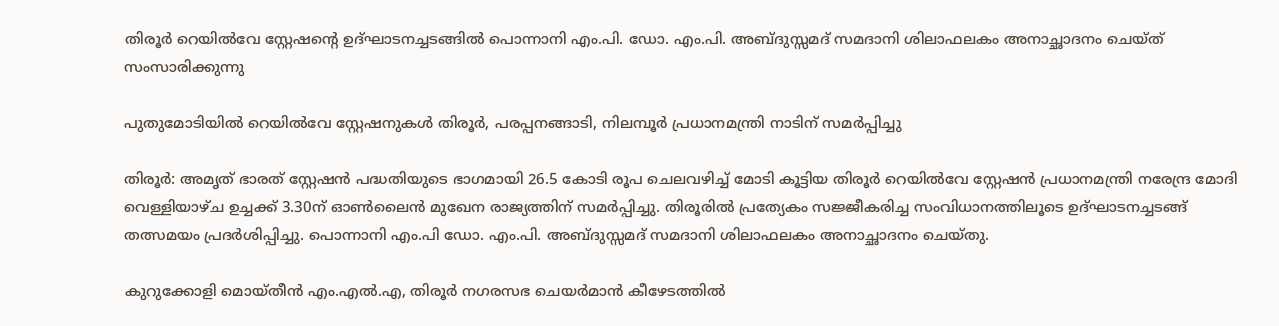തിരൂർ റെയിൽവേ സ്റ്റേഷന്റെ ഉദ്ഘാടനച്ചടങ്ങിൽ പൊന്നാനി എം.പി. ഡോ. എം.പി. അബ്ദുസ്സമദ് സമദാനി ശിലാഫലകം അനാച്ഛാദനം ചെയ്ത് സംസാരിക്കുന്നു

പുതുമോടിയിൽ റെയിൽവേ സ്റ്റേഷനുകൾ തിരൂർ, പരപ്പനങ്ങാടി, നിലമ്പൂർ പ്രധാനമന്ത്രി നാടിന് സമർപ്പിച്ചു

തിരൂർ: അമൃത് ഭാരത് സ്റ്റേഷൻ പദ്ധതിയുടെ ഭാഗമായി 26.5 കോടി രൂപ ചെലവഴിച്ച് മോടി കൂട്ടിയ തിരൂർ റെയിൽവേ സ്റ്റേഷൻ പ്രധാനമന്ത്രി നരേന്ദ്ര മോദി വെള്ളിയാഴ്ച ഉച്ചക്ക് 3.30ന് ഓൺലൈൻ മുഖേന രാജ്യത്തിന് സമർപ്പിച്ചു. തിരൂരിൽ പ്രത്യേകം സജ്ജീകരിച്ച സംവിധാനത്തിലൂടെ ഉദ്ഘാടനച്ചടങ്ങ് തത്സമയം പ്രദർശിപ്പിച്ചു. പൊന്നാനി എം.പി ഡോ. എം.പി. അബ്ദുസ്സമദ് സമദാനി ശിലാഫലകം അനാച്ഛാദനം ചെയ്തു.

കുറുക്കോളി മൊയ്തീൻ എം.എൽ.എ, തിരൂർ നഗരസഭ ചെയർമാൻ കീഴേടത്തിൽ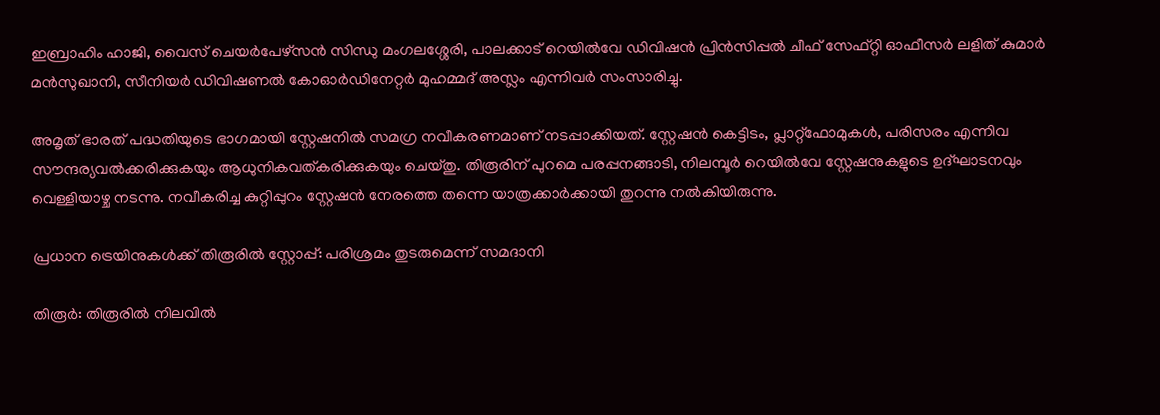ഇബ്രാഹിം ഹാജി, വൈസ് ചെയർപേഴ്സൻ സിന്ധു മംഗലശ്ശേരി, പാലക്കാട് റെയിൽവേ ഡിവിഷൻ പ്രിൻസിപ്പൽ ചീഫ് സേഫ്റ്റി ഓഫീസർ ലളിത് കുമാർ മൻസുഖാനി, സീനിയർ ഡിവിഷണൽ കോഓർഡിനേറ്റർ മുഹമ്മദ് അസ്ലം എന്നിവർ സംസാരിച്ചു.

അമൃത് ഭാരത് പദ്ധതിയുടെ ഭാഗമായി സ്റ്റേഷനിൽ സമഗ്ര നവീകരണമാണ് നടപ്പാക്കിയത്. സ്റ്റേഷൻ കെട്ടിടം, പ്ലാറ്റ്ഫോമുകൾ, പരിസരം എന്നിവ സൗന്ദര്യവൽക്കരിക്കുകയും ആധുനികവത്കരിക്കുകയും ചെയ്തു. തിരൂരിന് പുറമെ പരപ്പനങ്ങാടി, നിലമ്പൂർ റെയിൽവേ സ്റ്റേഷനുകളുടെ ഉദ്ഘാടനവും വെള്ളിയാഴ്ച നടന്നു. നവീകരിച്ച കുറ്റിപ്പുറം സ്റ്റേഷൻ നേരത്തെ തന്നെ യാത്രക്കാർക്കായി തുറന്നു നൽകിയിരുന്നു.

പ്രധാന ട്രെയിനുകൾക്ക് തിരൂരിൽ സ്റ്റോപ്പ്: പരിശ്രമം തുടരുമെന്ന് സമദാനി

തിരൂർ: തിരൂരിൽ നിലവിൽ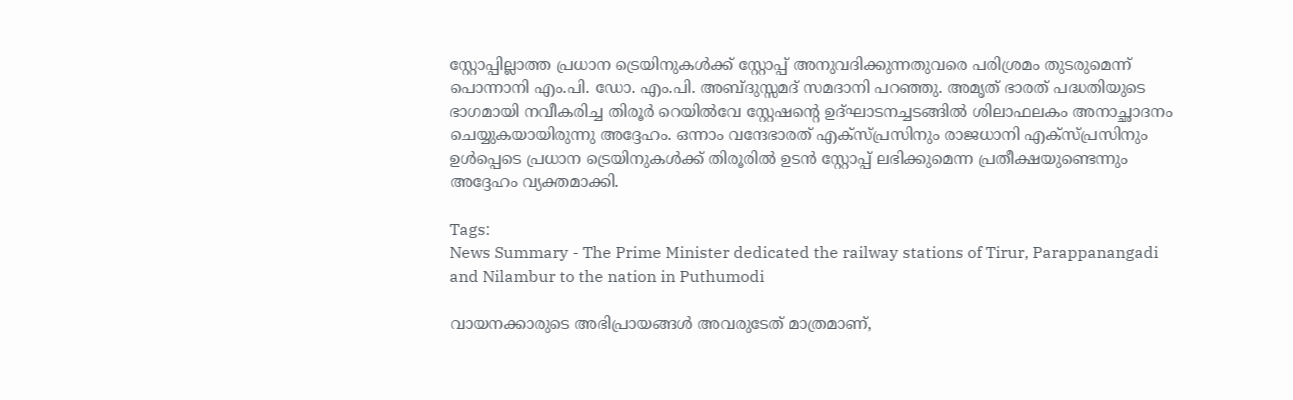സ്റ്റോപ്പില്ലാത്ത പ്രധാന ട്രെയിനുകൾക്ക് സ്റ്റോപ്പ് അനുവദിക്കുന്നതുവരെ പരിശ്രമം തുടരുമെന്ന് പൊന്നാനി എം.പി. ഡോ. എം.പി. അബ്ദുസ്സമദ് സമദാനി പറഞ്ഞു. അമൃത് ഭാരത് പദ്ധതിയുടെ ഭാഗമായി നവീകരിച്ച തിരൂർ റെയിൽവേ സ്റ്റേഷന്റെ ഉദ്ഘാടനച്ചടങ്ങിൽ ശിലാഫലകം അനാച്ഛാദനം ചെയ്യുകയായിരുന്നു അദ്ദേഹം. ഒന്നാം വന്ദേഭാരത് എക്സ്പ്രസിനും രാജധാനി എക്സ്പ്രസിനും ഉൾപ്പെടെ പ്രധാന ട്രെയിനുകൾക്ക് തിരൂരിൽ ഉടൻ സ്റ്റോപ്പ് ലഭിക്കുമെന്ന പ്രതീക്ഷയുണ്ടെന്നും അദ്ദേഹം വ്യക്തമാക്കി.

Tags:
News Summary - The Prime Minister dedicated the railway stations of Tirur, Parappanangadi and Nilambur to the nation in Puthumodi

വായനക്കാരുടെ അഭിപ്രായങ്ങള്‍ അവരുടേത് മാത്രമാണ്,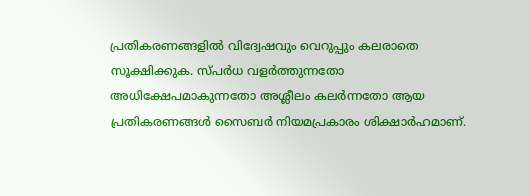പ്രതികരണങ്ങളിൽ വിദ്വേഷവും വെറുപ്പും കലരാതെ സൂക്ഷിക്കുക. സ്പർധ വളർത്തുന്നതോ അധിക്ഷേപമാകുന്നതോ അശ്ലീലം കലർന്നതോ ആയ പ്രതികരണങ്ങൾ സൈബർ നിയമപ്രകാരം ശിക്ഷാർഹമാണ്.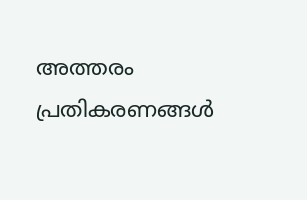അത്തരം പ്രതികരണങ്ങൾ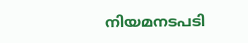നിയമനടപടി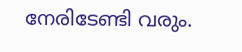നേരിടേണ്ടി വരും.